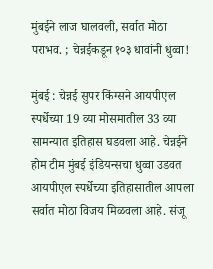मुंबईने लाज घालवली, सर्वात मोठा पराभव. ; चेन्नईकडून १०३ धावांनी धुव्वा!

मुंबई : चेन्नई सुपर किंग्सने आयपीएल स्पर्धेच्या 19 व्या मोसमातील 33 व्या सामन्यात इतिहास घडवला आहे. चेन्नईने होम टीम मुंबई इंडियन्सचा धुव्वा उडवत आयपीएल स्पर्धेच्या इतिहासातील आपला सर्वात मोठा विजय मिळवला आहे. संजू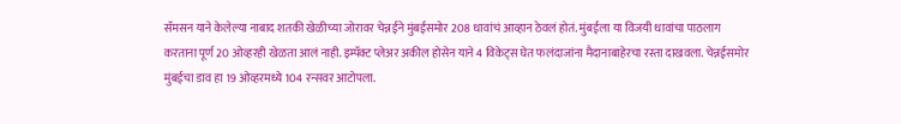सॅमसन याने केलेल्या नाबाद शतकी खेळीच्या जोरावर चेन्नईने मुंबईसमोर 208 धावांचं आव्हान ठेवलं होतं. मुंबईला या विजयी धावांचा पाठलाग करताना पूर्ण 20 ओव्हरही खेळता आलं नाही. इम्पॅक्ट प्लेअर अकील होसेन याने 4 विकेट्स घेत फलंदाजांना मैदानाबाहेरचा रस्ता दाखवला. चेन्नईसमोर मुंबईचा डाव हा 19 ओव्हरमध्ये 104 रन्सवर आटोपला.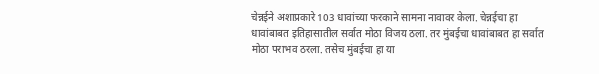चेन्नईने अशाप्रकारे 103 धावांच्या फरकाने सामना नावावर केला. चेन्नईचा हा धावांबाबत इतिहासातील सर्वात मोठा विजय ठला. तर मुंबईचा धावांबाबत हा सर्वात मोठा पराभव ठरला. तसेच मुंबईचा हा या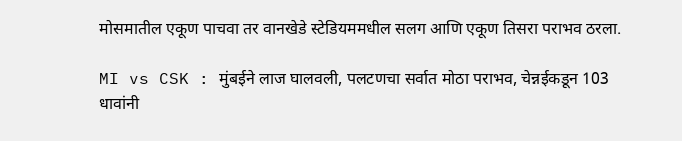मोसमातील एकूण पाचवा तर वानखेडे स्टेडियममधील सलग आणि एकूण तिसरा पराभव ठरला.

MI vs CSK : मुंबईने लाज घालवली, पलटणचा सर्वात मोठा पराभव, चेन्नईकडून 103 धावांनी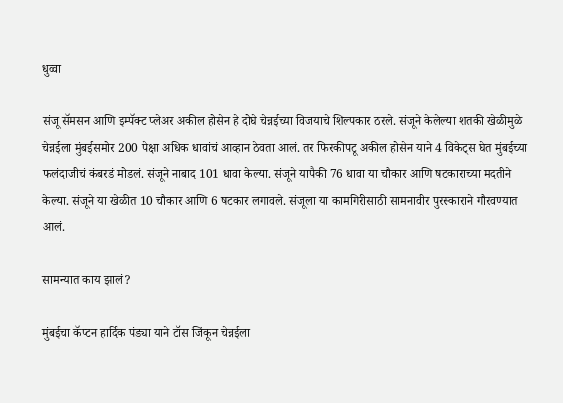धुव्वा

संजू सॅमसन आणि इम्पॅक्ट प्लेअर अकील होसेन हे दोघे चेन्नईच्या विजयाचे शिल्पकार ठरले. संजूने केलेल्या शतकी खेळीमुळे चेन्नईला मुंबईसमोर 200 पेक्षा अधिक धावांचं आव्हान ठेवता आलं. तर फिरकीपटू अकील होसेन याने 4 विकेट्स घेत मुंबईच्या फलंदाजीचं कंबरडं मोडलं. संजूने नाबाद 101 धावा केल्या. संजूने यापैकी 76 धावा या चौकार आणि षटकाराच्या मदतीने केल्या. संजूने या खेळीत 10 चौकार आणि 6 षटकार लगावले. संजूला या कामगिरीसाठी सामनावीर पुरस्काराने गौरवण्यात आलं.

सामन्यात काय झालं?

मुंबईचा कॅप्टन हार्दिक पंड्या याने टॉस जिंकून चेन्नईला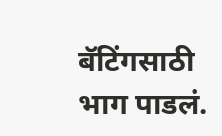बॅटिंगसाठी भाग पाडलं.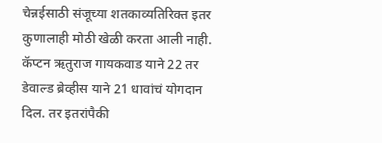चेन्नईसाठी संजूच्या शतकाव्यतिरिक्त इतर कुणालाही मोठी खेळी करता आली नाही. कॅप्टन ऋतुराज गायकवाड याने 22 तर डेवाल्ड ब्रेव्हीस याने 21 धावांचं योगदान दिल. तर इतरांपैकी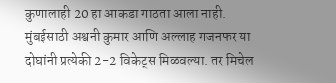कुणालाही 20 हा आकडा गाठता आला नाही. मुंबईसाठी अश्वनी कुमार आणि अल्लाह गजनफर या दोघांनी प्रत्येकी 2-2 विकेट्स मिळवल्या. तर मिचेल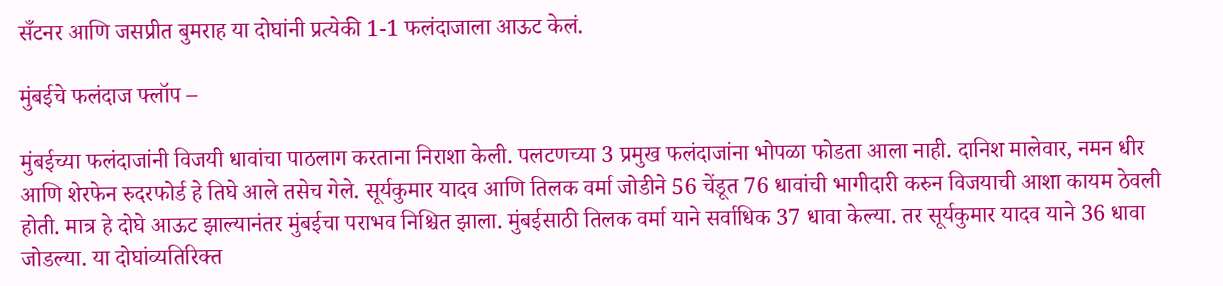सँटनर आणि जसप्रीत बुमराह या दोघांनी प्रत्येकी 1-1 फलंदाजाला आऊट केलं.

मुंबईचे फलंदाज फ्लॉप –

मुंबईच्या फलंदाजांनी विजयी धावांचा पाठलाग करताना निराशा केली. पलटणच्या 3 प्रमुख फलंदाजांना भोपळा फोडता आला नाही. दानिश मालेवार, नमन धीर आणि शेरफेन रुदरफोर्ड हे तिघे आले तसेच गेले. सूर्यकुमार यादव आणि तिलक वर्मा जोडीने 56 चेंडूत 76 धावांची भागीदारी करुन विजयाची आशा कायम ठेवली होती. मात्र हे दोघे आऊट झाल्यानंतर मुंबईचा पराभव निश्चित झाला. मुंबईसाठी तिलक वर्मा याने सर्वाधिक 37 धावा केल्या. तर सूर्यकुमार यादव याने 36 धावा जोडल्या. या दोघांव्यतिरिक्त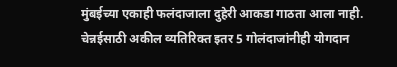मुंबईच्या एकाही फलंदाजाला दुहेरी आकडा गाठता आला नाही. चेन्नईसाठी अकील व्यतिरिक्त इतर 5 गोलंदाजांनीही योगदान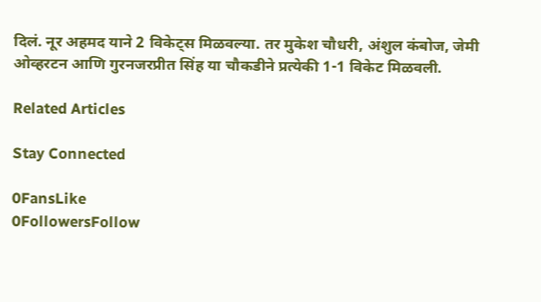दिलं. नूर अहमद याने 2 विकेट्स मिळवल्या. तर मुकेश चौधरी, अंशुल कंबोज, जेमी ओव्हरटन आणि गुरनजरप्रीत सिंह या चौकडीने प्रत्येकी 1-1 विकेट मिळवली.

Related Articles

Stay Connected

0FansLike
0FollowersFollow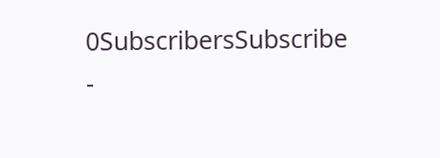0SubscribersSubscribe
-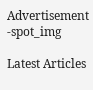Advertisement -spot_img

Latest Articles